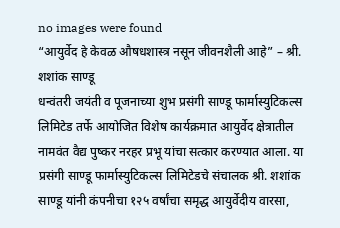no images were found
“आयुर्वेद हे केवळ औषधशास्त्र नसून जीवनशैली आहे” – श्री. शशांक साण्डू
धन्वंतरी जयंती व पूजनाच्या शुभ प्रसंगी साण्डू फार्मास्युटिकल्स लिमिटेड तर्फे आयोजित विशेष कार्यक्रमात आयुर्वेद क्षेत्रातील नामवंत वैद्य पुष्कर नरहर प्रभू यांचा सत्कार करण्यात आला. या प्रसंगी साण्डू फार्मास्युटिकल्स लिमिटेडचे संचालक श्री. शशांक साण्डू यांनी कंपनीचा १२५ वर्षांचा समृद्ध आयुर्वेदीय वारसा,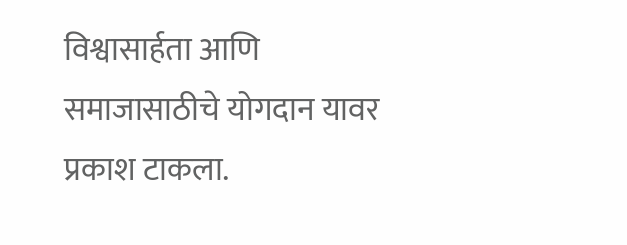विश्वासार्हता आणि समाजासाठीचे योगदान यावर प्रकाश टाकला.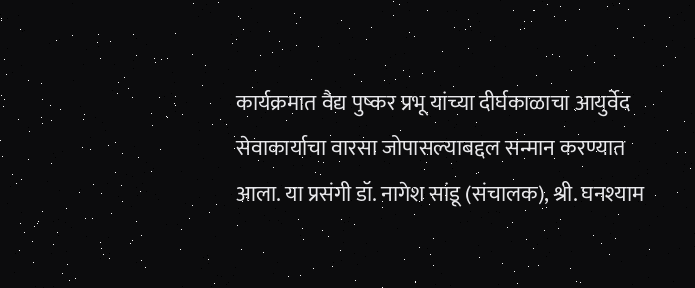कार्यक्रमात वैद्य पुष्कर प्रभू यांच्या दीर्घकाळाचा आयुर्वेद सेवाकार्याचा वारसा जोपासल्याबद्दल सन्मान करण्यात आला. या प्रसंगी डॉ. नागेश सांडू (संचालक), श्री. घनश्याम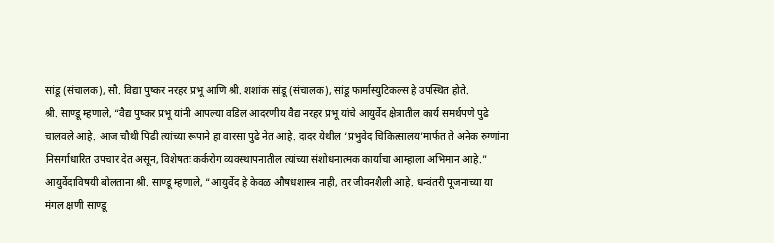सांडू (संचालक), सौ. विद्या पुष्कर नरहर प्रभू आणि श्री. शशांक सांडू (संचालक), सांडू फार्मास्युटिकल्स हे उपस्थित होते.
श्री. साण्डू म्हणाले, “वैद्य पुष्कर प्रभू यांनी आपल्या वडिल आदरणीय वैद्य नरहर प्रभू यांचे आयुर्वेद क्षेत्रातील कार्य समर्थपणे पुढे चालवले आहे. आज चौथी पिढी त्यांच्या रूपाने हा वारसा पुढे नेत आहे. दादर येथील ‘प्रभुवेद चिकित्सालय’मार्फत ते अनेक रुग्णांना निसर्गाधारित उपचार देत असून, विशेषतः कर्करोग व्यवस्थापनातील त्यांच्या संशोधनात्मक कार्याचा आम्हाला अभिमान आहे.”
आयुर्वेदाविषयी बोलताना श्री. साण्डू म्हणाले, “आयुर्वेद हे केवळ औषधशास्त्र नाही, तर जीवनशैली आहे. धन्वंतरी पूजनाच्या या मंगल क्षणी साण्डू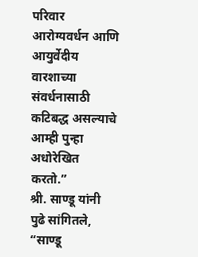परिवार आरोग्यवर्धन आणि आयुर्वेदीय वारशाच्या संवर्धनासाठी कटिबद्ध असल्याचे आम्ही पुन्हा अधोरेखित करतो.”
श्री. साण्डू यांनी पुढे सांगितले, “साण्डू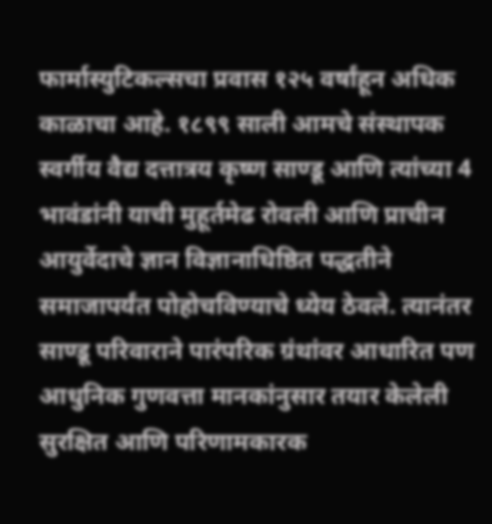फार्मास्युटिकल्सचा प्रवास १२५ वर्षांहून अधिक काळाचा आहे. १८९९ साली आमचे संस्थापक स्वर्गीय वैद्य दत्तात्रय कृष्ण साण्डू आणि त्यांच्या 4 भावंडांनी याची मुहूर्तमेढ रोवली आणि प्राचीन आयुर्वेदाचे ज्ञान विज्ञानाधिष्ठित पद्धतीने समाजापर्यंत पोहोचविण्याचे ध्येय ठेवले. त्यानंतर साण्डू परिवाराने पारंपरिक ग्रंथांवर आधारित पण आधुनिक गुणवत्ता मानकांनुसार तयार केलेली सुरक्षित आणि परिणामकारक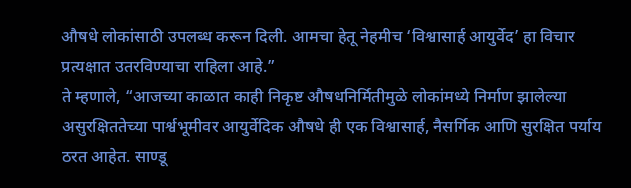औषधे लोकांसाठी उपलब्ध करून दिली. आमचा हेतू नेहमीच ‘विश्वासार्ह आयुर्वेद’ हा विचार प्रत्यक्षात उतरविण्याचा राहिला आहे.”
ते म्हणाले, “आजच्या काळात काही निकृष्ट औषधनिर्मितीमुळे लोकांमध्ये निर्माण झालेल्या असुरक्षिततेच्या पार्श्वभूमीवर आयुर्वेदिक औषधे ही एक विश्वासार्ह, नैसर्गिक आणि सुरक्षित पर्याय ठरत आहेत. साण्डू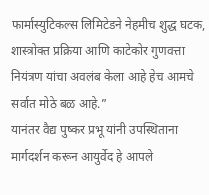फार्मास्युटिकल्स लिमिटेडने नेहमीच शुद्ध घटक, शास्त्रोक्त प्रक्रिया आणि काटेकोर गुणवत्ता नियंत्रण यांचा अवलंब केला आहे हेच आमचे सर्वात मोठे बळ आहे.”
यानंतर वैद्य पुष्कर प्रभू यांनी उपस्थिताना मार्गदर्शन करून आयुर्वेद हे आपले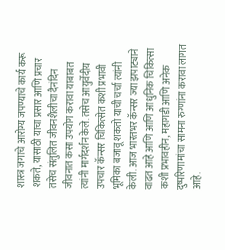शास्त्र जगाचे आरोग्य जपण्याचे कार्य करू शकते, यासाठी याचा प्रसार आणि प्रचार तसेच संतुलित जीवनशैलीचा दैनंदिन जीवनात कसा उपयोग करावा याबाबत त्यांनी मार्गदर्शन केले. तसेच आयुर्वेदीय उपचार कॅन्सर चिकित्सेत कशी प्रभावी भूमिका बजावू शकतो याची चर्चा त्यांनी केली. आज भारतभर कॅन्सर ज्या झपाट्याने वाढत आहे आणि आणि आधुनिक चिकित्सा कशी प्रभावहीन, महागडी आणि अनेक दुष्परिणामांचा सामना रुग्णांना करावा लागत आहे.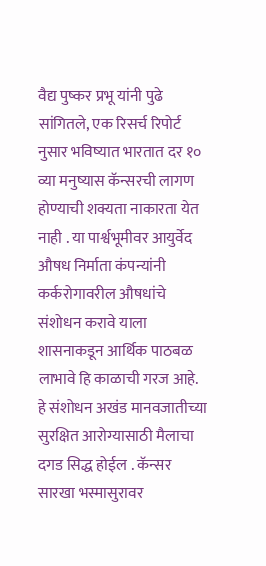वैद्य पुष्कर प्रभू यांनी पुढे सांगितले, एक रिसर्च रिपोर्ट नुसार भविष्यात भारतात दर १० व्या मनुष्यास कॅन्सरची लागण होण्याची शक्यता नाकारता येत नाही . या पार्श्वभूमीवर आयुर्वेद औषध निर्माता कंपन्यांनी कर्करोगावरील औषधांचे संशोधन करावे याला शासनाकडून आर्थिक पाठबळ लाभावे हि काळाची गरज आहे. हे संशोधन अखंड मानवजातीच्या सुरक्षित आरोग्यासाठी मैलाचा दगड सिद्ध होईल . कॅन्सर सारखा भस्मासुरावर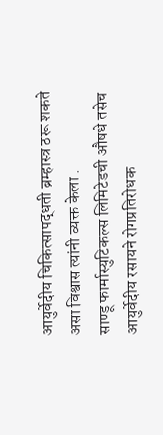आयुर्वेदीय चिकित्सापद्धती ब्रम्हास्त्र ठरू शकते असा विश्वास त्यांनी व्यक्त केला .
साण्डू फार्मास्युटिकल्स लिमिटेडची औषधे तसेच आयुर्वेदीय रसायने रोगप्रतिरोधक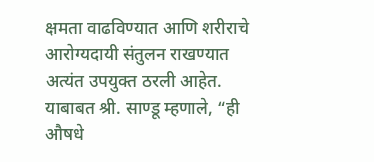क्षमता वाढविण्यात आणि शरीराचे आरोग्यदायी संतुलन राखण्यात अत्यंत उपयुक्त ठरली आहेत. याबाबत श्री. साण्डू म्हणाले, “ही औषधे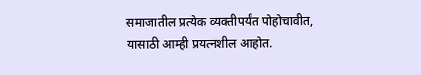समाजातील प्रत्येक व्यक्तीपर्यंत पोहोचावीत, यासाठी आम्ही प्रयत्नशील आहोत.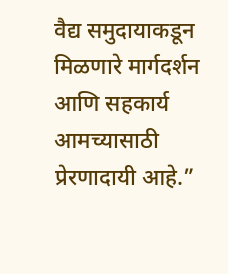वैद्य समुदायाकडून मिळणारे मार्गदर्शन आणि सहकार्य आमच्यासाठी प्रेरणादायी आहे.”